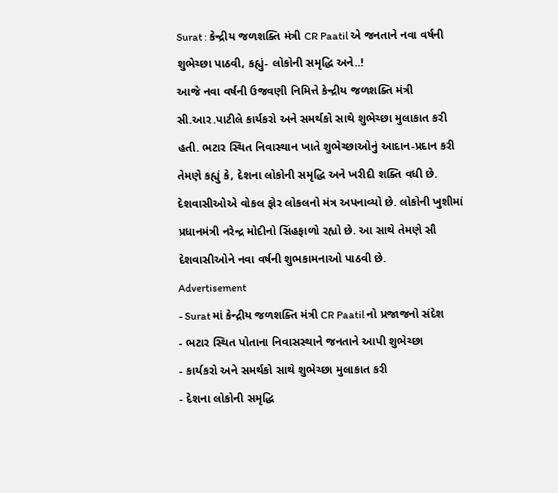Surat : કેન્દ્રીય જળશક્તિ મંત્રી CR Paatil એ જનતાને નવા વર્ષની શુભેચ્છા પાઠવી, કહ્યું- લોકોની સમૃદ્ધિ અને..!
આજે નવા વર્ષની ઉજવણી નિમિત્તે કેન્દ્રીય જળશક્તિ મંત્રી સી.આર.પાટીલે કાર્યકરો અને સમર્થકો સાથે શુભેચ્છા મુલાકાત કરી હતી. ભટાર સ્થિત નિવાસ્થાન ખાતે શુભેચ્છાઓનું આદાન-પ્રદાન કરી તેમણે કહ્યું કે, દેશના લોકોની સમૃદ્ધિ અને ખરીદી શક્તિ વધી છે. દેશવાસીઓએ વોકલ ફોર લોકલનો મંત્ર અપનાવ્યો છે. લોકોની ખુશીમાં પ્રધાનમંત્રી નરેન્દ્ર મોદીનો સિંહફાળો રહ્યો છે. આ સાથે તેમણે સૌ દેશવાસીઓને નવા વર્ષની શુભકામનાઓ પાઠવી છે.
Advertisement
- Surat માં કેન્દ્રીય જળશક્તિ મંત્રી CR Paatil નો પ્રજાજનો સંદેશ
- ભટાર સ્થિત પોતાના નિવાસસ્થાને જનતાને આપી શુભેચ્છા
- કાર્યકરો અને સમર્થકો સાથે શુભેચ્છા મુલાકાત કરી
- દેશના લોકોની સમૃદ્ધિ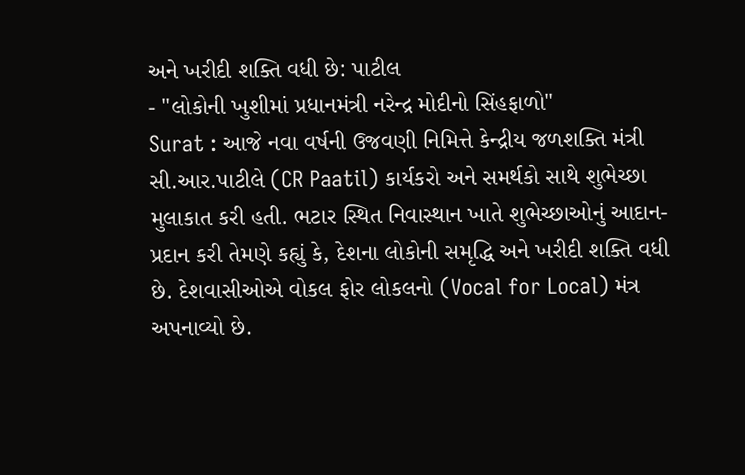અને ખરીદી શક્તિ વધી છે: પાટીલ
- "લોકોની ખુશીમાં પ્રધાનમંત્રી નરેન્દ્ર મોદીનો સિંહફાળો"
Surat : આજે નવા વર્ષની ઉજવણી નિમિત્તે કેન્દ્રીય જળશક્તિ મંત્રી સી.આર.પાટીલે (CR Paatil) કાર્યકરો અને સમર્થકો સાથે શુભેચ્છા મુલાકાત કરી હતી. ભટાર સ્થિત નિવાસ્થાન ખાતે શુભેચ્છાઓનું આદાન-પ્રદાન કરી તેમણે કહ્યું કે, દેશના લોકોની સમૃદ્ધિ અને ખરીદી શક્તિ વધી છે. દેશવાસીઓએ વોકલ ફોર લોકલનો (Vocal for Local) મંત્ર અપનાવ્યો છે.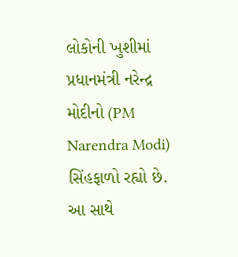લોકોની ખુશીમાં પ્રધાનમંત્રી નરેન્દ્ર મોદીનો (PM Narendra Modi) સિંહફાળો રહ્યો છે. આ સાથે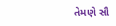તેમણે સૌ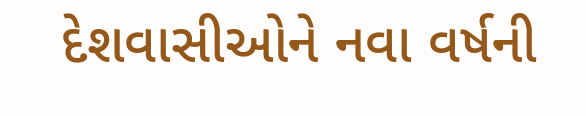દેશવાસીઓને નવા વર્ષની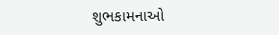શુભકામનાઓ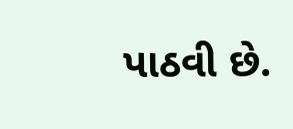પાઠવી છે.